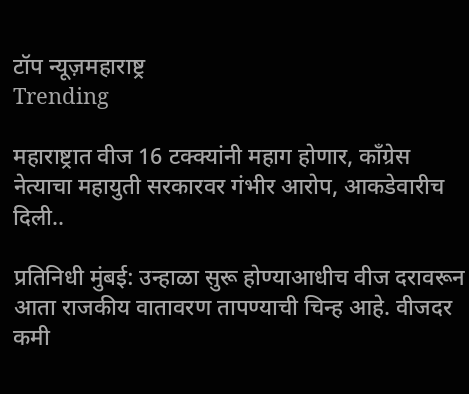टॉप न्यूज़महाराष्ट्र
Trending

महाराष्ट्रात वीज 16 टक्क्यांनी महाग होणार, काँग्रेस नेत्याचा महायुती सरकारवर गंभीर आरोप, आकडेवारीच दिली..

प्रतिनिधी मुंबई: उन्हाळा सुरू होण्याआधीच वीज दरावरून आता राजकीय वातावरण तापण्याची चिन्ह आहे. वीजदर कमी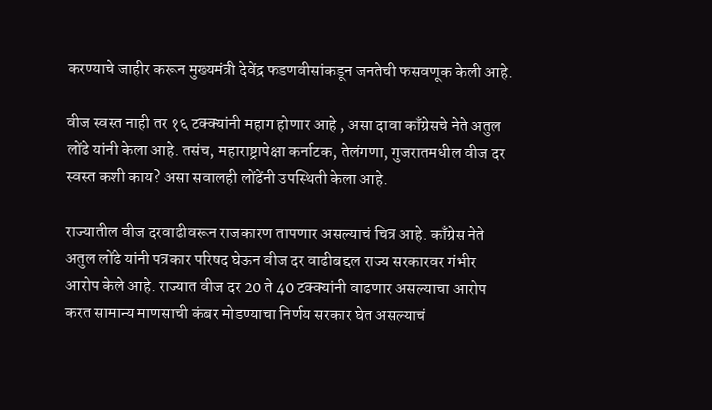करण्याचे जाहीर करून मुख्यमंत्री देवेंद्र फडणवीसांकडून जनतेची फसवणूक केली आहे.

वीज स्वस्त नाही तर १६ टक्क्यांनी महाग होणार आहे , असा दावा काँग्रेसचे नेते अतुल लोंढे यांनी केला आहे. तसंच, महाराष्ट्रापेक्षा कर्नाटक, तेलंगणा, गुजरातमधील वीज दर स्वस्त कशी काय? असा सवालही लोंढेंनी उपस्थिती केला आहे.

राज्यातील वीज दरवाढीवरून राजकारण तापणार असल्याचं चित्र आहे. काँग्रेस नेते अतुल लोंढे यांनी पत्रकार परिषद घेऊन वीज दर वाढीबद्दल राज्य सरकारवर गंभीर आरोप केले आहे. राज्यात वीज दर 20 ते 40 टक्क्यांनी वाढणार असल्याचा आरोप करत सामान्य माणसाची कंबर मोडण्याचा निर्णय सरकार घेत असल्याचं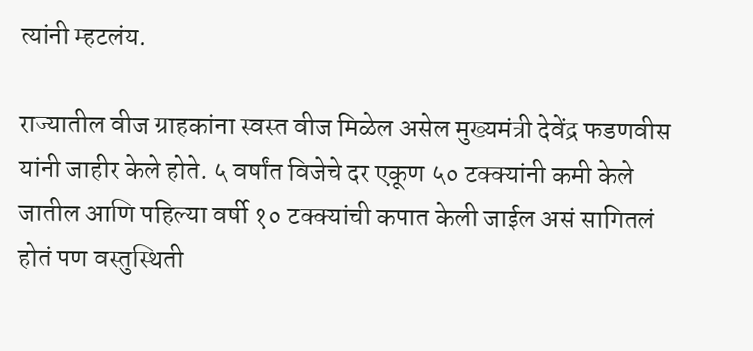त्यांनी म्हटलंय.

राज्यातील वीज ग्राहकांना स्वस्त वीज मिळेल असेल मुख्यमंत्री देवेंद्र फडणवीस यांनी जाहीर केले होते. ५ वर्षांत विजेचे दर एकूण ५० टक्क्यांनी कमी केले जातील आणि पहिल्या वर्षी १० टक्क्यांची कपात केली जाईल असं सागितलं होतं पण वस्तुस्थिती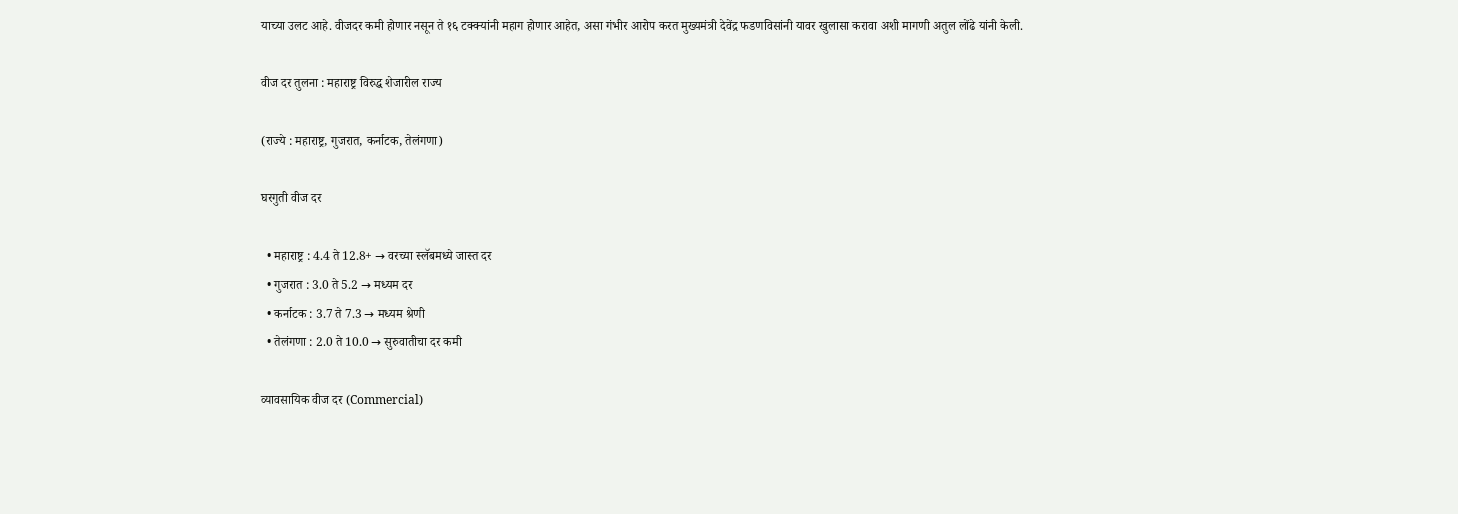याच्या उलट आहे. वीजदर कमी होणार नसून ते १६ टक्क्यांनी महाग होणार आहेत, असा गंभीर आरोप करत मुख्यमंत्री देवेंद्र फडणविसांनी यावर खुलासा करावा अशी मागणी अतुल लोंढे यांनी केली.

वीज दर तुलना : महाराष्ट्र विरुद्ध शेजारील राज्य

(राज्ये : महाराष्ट्र, गुजरात, कर्नाटक, तेलंगणा)

घरगुती वीज दर

  • महाराष्ट्र : 4.4 ते 12.8+ → वरच्या स्लॅबमध्ये जास्त दर
  • गुजरात : 3.0 ते 5.2 → मध्यम दर
  • कर्नाटक : 3.7 ते 7.3 → मध्यम श्रेणी
  • तेलंगणा : 2.0 ते 10.0 → सुरुवातीचा दर कमी

व्यावसायिक वीज दर (Commercial)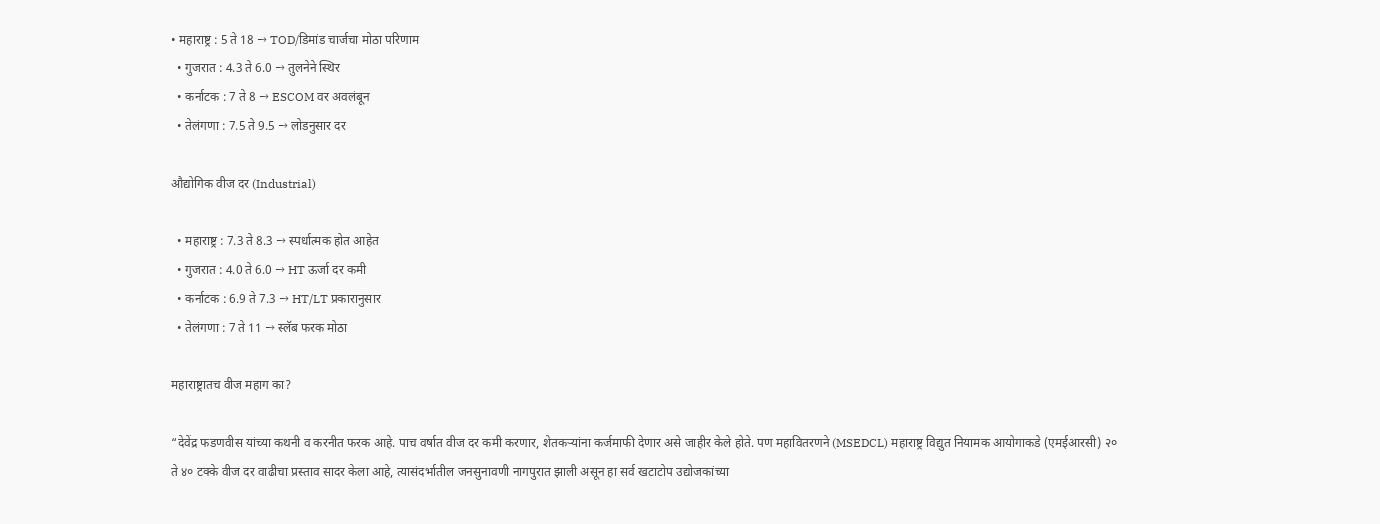• महाराष्ट्र : 5 ते 18 → TOD/डिमांड चार्जचा मोठा परिणाम
  • गुजरात : 4.3 ते 6.0 → तुलनेने स्थिर
  • कर्नाटक : 7 ते 8 → ESCOM वर अवलंबून
  • तेलंगणा : 7.5 ते 9.5 → लोडनुसार दर

औद्योगिक वीज दर (Industrial)

  • महाराष्ट्र : 7.3 ते 8.3 → स्पर्धात्मक होत आहेत
  • गुजरात : 4.0 ते 6.0 → HT ऊर्जा दर कमी
  • कर्नाटक : 6.9 ते 7.3 → HT/LT प्रकारानुसार
  • तेलंगणा : 7 ते 11 → स्लॅब फरक मोठा

महाराष्ट्रातच वीज महाग का?

“देवेंद्र फडणवीस यांच्या कथनी व करनीत फरक आहे. पाच वर्षात वीज दर कमी करणार, शेतकऱ्यांना कर्जमाफी देणार असे जाहीर केले होते. पण महावितरणने (MSEDCL) महाराष्ट्र विद्युत नियामक आयोगाकडे (एमईआरसी) २० ते ४० टक्के वीज दर वाढीचा प्रस्ताव सादर केला आहे, त्यासंदर्भातील जनसुनावणी नागपुरात झाली असून हा सर्व खटाटोप उद्योजकांच्या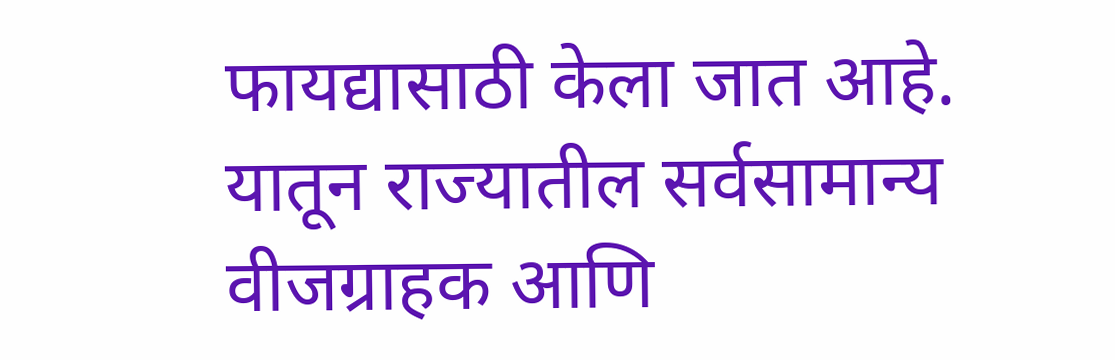फायद्यासाठी केला जात आहे. यातून राज्यातील सर्वसामान्य वीजग्राहक आणि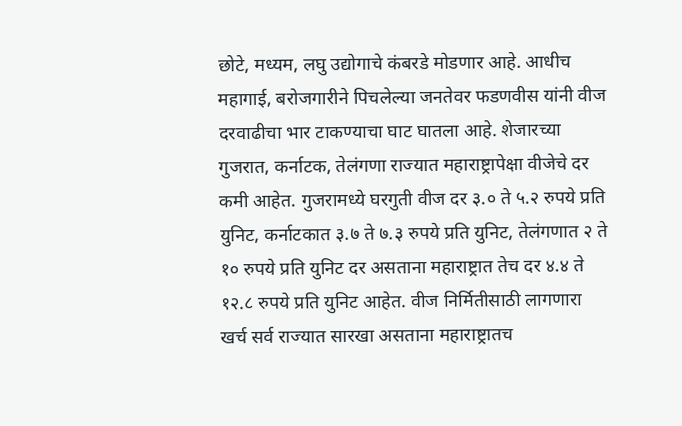छोटे, मध्यम, लघु उद्योगाचे कंबरडे मोडणार आहे. आधीच महागाई, बरोजगारीने पिचलेल्या जनतेवर फडणवीस यांनी वीज दरवाढीचा भार टाकण्याचा घाट घातला आहे. शेजारच्या गुजरात, कर्नाटक, तेलंगणा राज्यात महाराष्ट्रापेक्षा वीजेचे दर कमी आहेत. गुजरामध्ये घरगुती वीज दर ३.० ते ५.२ रुपये प्रति युनिट, कर्नाटकात ३.७ ते ७.३ रुपये प्रति युनिट, तेलंगणात २ ते १० रुपये प्रति युनिट दर असताना महाराष्ट्रात तेच दर ४.४ ते १२.८ रुपये प्रति युनिट आहेत. वीज निर्मितीसाठी लागणारा खर्च सर्व राज्यात सारखा असताना महाराष्ट्रातच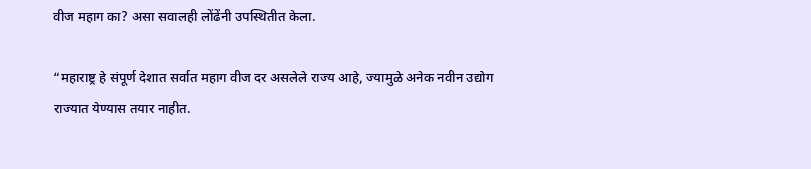वीज महाग का? असा सवालही लोंढेंनी उपस्थितीत केला.

“महाराष्ट्र हे संपूर्ण देशात सर्वात महाग वीज दर असलेले राज्य आहे, ज्यामुळे अनेक नवीन उद्योग राज्यात येण्यास तयार नाहीत.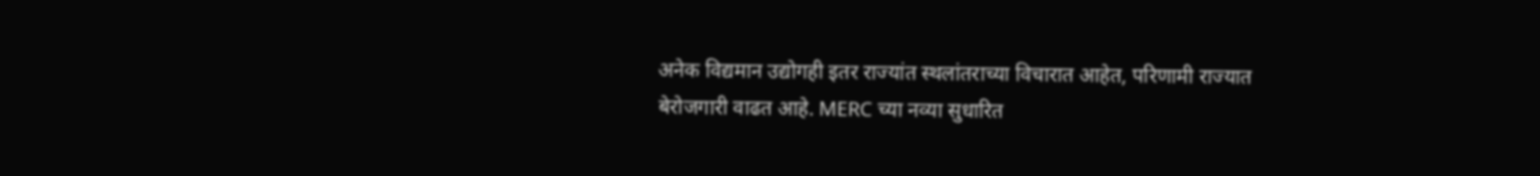अनेक विद्यमान उद्योगही इतर राज्यांत स्थलांतराच्या विचारात आहेत, परिणामी राज्यात बेरोजगारी वाढत आहे. MERC च्या नव्या सुधारित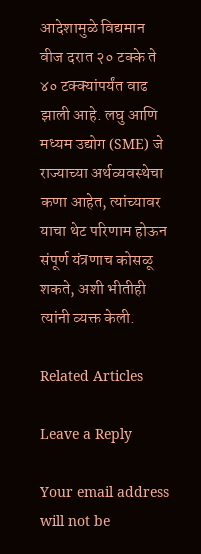आदेशामुळे विद्यमान वीज दरात २० टक्के ते ४० टक्क्यांपर्यंत वाढ झाली आहे. लघु आणि मध्यम उद्योग (SME) जे राज्याच्या अर्थव्यवस्थेचा कणा आहेत, त्यांच्यावर याचा थेट परिणाम होऊन संपूर्ण यंत्रणाच कोसळू शकते, अशी भीतीही त्यांनी व्यक्त केली.

Related Articles

Leave a Reply

Your email address will not be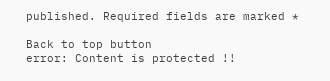published. Required fields are marked *

Back to top button
error: Content is protected !!